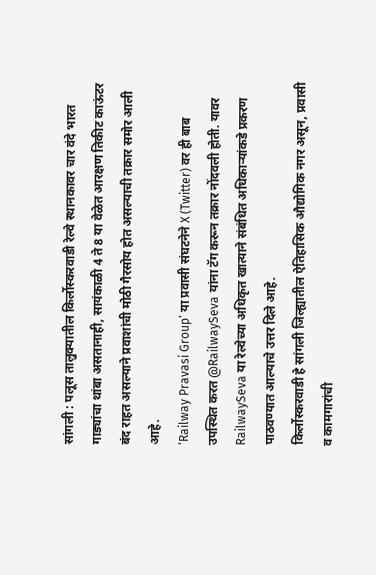सांगली : पलूस तालुक्यातील किर्लोस्करवाडी रेल्वे स्थानकावर चार वंदे भारत गाड्यांचा थांबा असतानाही, सायंकाळी 4 ते 8 या वेळेत आरक्षण तिकीट काऊंटर बंद राहत असल्याने प्रवाशांची मोठी गैरसोय होत असल्याची तक्रार समोर आली आहे.
‘Railway Pravasi Group’ या प्रवासी संघटनेने X (Twitter) वर ही बाब उपस्थित करत @RailwaySeva यांना टॅग करून तक्रार नोंदवली होती. यावर RailwaySeva या रेल्वेच्या अधिकृत खात्याने संबंधित अधिकाऱ्यांकडे प्रकरण पाठवण्यात आल्याचे उत्तर दिले आहे.
किर्लोस्करवाडी हे सांगली जिल्ह्यातील ऐतिहासिक औद्योगिक नगर असून, प्रवासी व कामगारांची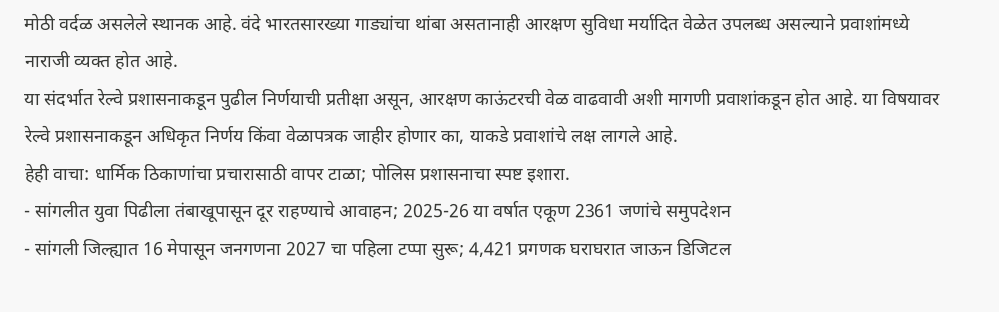मोठी वर्दळ असलेले स्थानक आहे. वंदे भारतसारख्या गाड्यांचा थांबा असतानाही आरक्षण सुविधा मर्यादित वेळेत उपलब्ध असल्याने प्रवाशांमध्ये नाराजी व्यक्त होत आहे.
या संदर्भात रेल्वे प्रशासनाकडून पुढील निर्णयाची प्रतीक्षा असून, आरक्षण काऊंटरची वेळ वाढवावी अशी मागणी प्रवाशांकडून होत आहे. या विषयावर रेल्वे प्रशासनाकडून अधिकृत निर्णय किंवा वेळापत्रक जाहीर होणार का, याकडे प्रवाशांचे लक्ष लागले आहे.
हेही वाचा: धार्मिक ठिकाणांचा प्रचारासाठी वापर टाळा; पोलिस प्रशासनाचा स्पष्ट इशारा.
- सांगलीत युवा पिढीला तंबाखूपासून दूर राहण्याचे आवाहन; 2025-26 या वर्षात एकूण 2361 जणांचे समुपदेशन
- सांगली जिल्ह्यात 16 मेपासून जनगणना 2027 चा पहिला टप्पा सुरू; 4,421 प्रगणक घराघरात जाऊन डिजिटल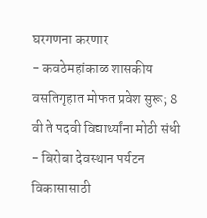घरगणना करणार
- कवठेमहांकाळ शासकीय वसतिगृहात मोफत प्रवेश सुरू; 8 वी ते पदवी विद्यार्थ्यांना मोठी संधी
- बिरोबा देवस्थान पर्यटन विकासासाठी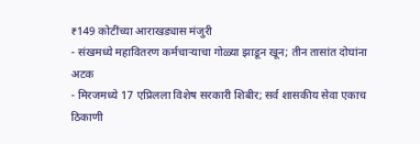₹149 कोटींच्या आराखड्यास मंजुरी
- संखमध्ये महावितरण कर्मचाऱ्याचा गोळ्या झाडून खून; तीन तासांत दोघांना अटक
- मिरजमध्ये 17 एप्रिलला विशेष सरकारी शिबीर; सर्व शासकीय सेवा एकाच ठिकाणी